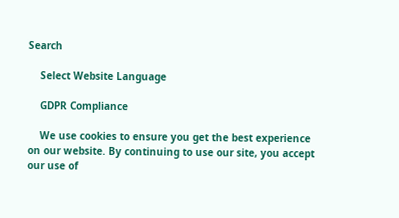Search

    Select Website Language

    GDPR Compliance

    We use cookies to ensure you get the best experience on our website. By continuing to use our site, you accept our use of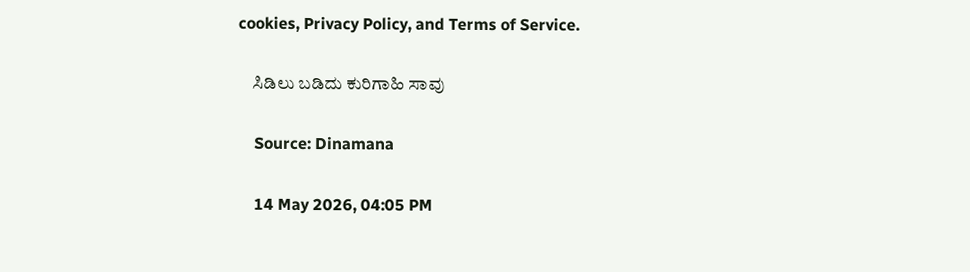cookies, Privacy Policy, and Terms of Service.

    ಸಿಡಿಲು ಬಡಿದು ಕುರಿಗಾಹಿ ಸಾವು

    Source: Dinamana

    14 May 2026, 04:05 PM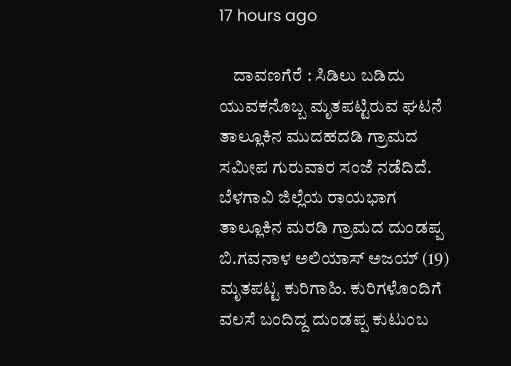17 hours ago

    ದಾವಣಗೆರೆ : ಸಿಡಿಲು ಬಡಿದು ಯುವಕನೊಬ್ಬ ಮೃತಪಟ್ಟಿರುವ ಘಟನೆ ತಾಲ್ಲೂಕಿನ ಮುದಹದಡಿ ಗ್ರಾಮದ ಸಮೀಪ ಗುರುವಾರ ಸಂಜೆ ನಡೆದಿದೆ. ಬೆಳಗಾವಿ ಜಿಲ್ಲೆಯ ರಾಯಭಾಗ ತಾಲ್ಲೂಕಿನ ಮರಡಿ ಗ್ರಾಮದ ದುಂಡಪ್ಪ ಬಿ.ಗವನಾಳ ಅಲಿಯಾಸ್ ಅಜಯ್ (19) ಮೃತಪಟ್ಟ ಕುರಿಗಾಹಿ. ಕುರಿಗಳೊಂದಿಗೆ ವಲಸೆ ಬಂದಿದ್ದ ದುಂಡಪ್ಪ ಕುಟುಂಬ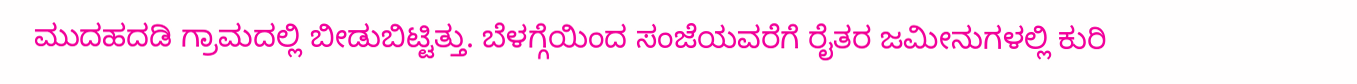ಮುದಹದಡಿ ಗ್ರಾಮದಲ್ಲಿ ಬೀಡುಬಿಟ್ಟಿತ್ತು. ಬೆಳಗ್ಗೆಯಿಂದ ಸಂಜೆಯವರೆಗೆ ರೈತರ ಜಮೀನುಗಳಲ್ಲಿ ಕುರಿ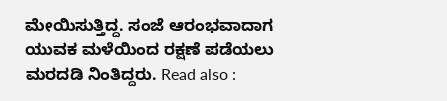ಮೇಯಿಸುತ್ತಿದ್ದ. ಸಂಜೆ ಆರಂಭವಾದಾಗ ಯುವಕ ಮಳೆಯಿಂದ ರಕ್ಷಣೆ ಪಡೆಯಲು ಮರದಡಿ ನಿಂತಿದ್ದರು. Read also :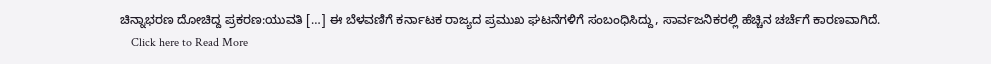ಚಿನ್ನಾಭರಣ ದೋಚಿದ್ದ ಪ್ರಕರಣ:ಯುವತಿ […] ಈ ಬೆಳವಣಿಗೆ ಕರ್ನಾಟಕ ರಾಜ್ಯದ ಪ್ರಮುಖ ಘಟನೆಗಳಿಗೆ ಸಂಬಂಧಿಸಿದ್ದು, ಸಾರ್ವಜನಿಕರಲ್ಲಿ ಹೆಚ್ಚಿನ ಚರ್ಚೆಗೆ ಕಾರಣವಾಗಿದೆ.
    Click here to Read More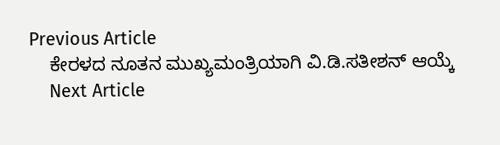Previous Article
    ಕೇರಳದ ನೂತನ ಮುಖ್ಯಮಂತ್ರಿಯಾಗಿ ವಿ.ಡಿ.ಸತೀಶನ್ ಆಯ್ಕೆ
    Next Article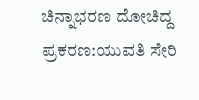ಚಿನ್ನಾಭರಣ ದೋಚಿದ್ದ ಪ್ರಕರಣ:ಯುವತಿ ಸೇರಿ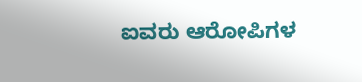ಐವರು ಆರೋಪಿಗಳ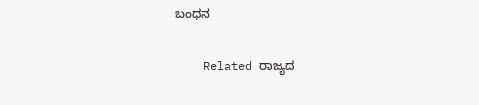ಬಂಧನ

    Related ರಾಜ್ಯದ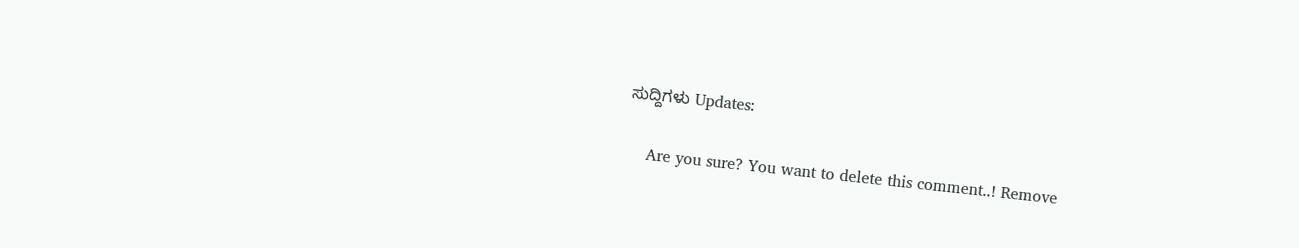ಸುದ್ದಿಗಳು Updates:

    Are you sure? You want to delete this comment..! Remove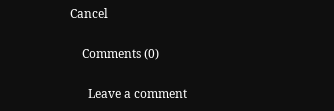Cancel

    Comments (0)

      Leave a comment